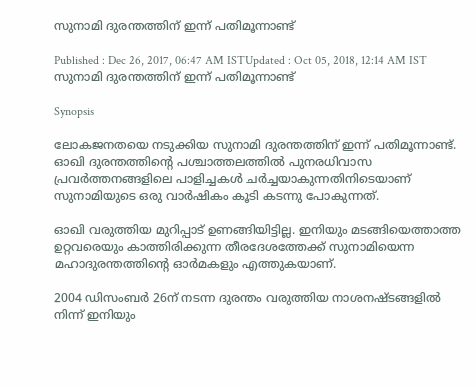സുനാമി ദുരന്തത്തിന് ഇന്ന് പതിമൂന്നാണ്ട്

Published : Dec 26, 2017, 06:47 AM ISTUpdated : Oct 05, 2018, 12:14 AM IST
സുനാമി ദുരന്തത്തിന് ഇന്ന് പതിമൂന്നാണ്ട്

Synopsis

ലോകജനതയെ നടുക്കിയ സുനാമി ദുരന്തത്തിന് ഇന്ന് പതിമൂന്നാണ്ട്. ഓഖി ദുരന്തത്തിന്റെ പശ്ചാത്തലത്തില്‍ പുനരധിവാസ പ്രവര്‍ത്തനങ്ങളിലെ പാളിച്ചകൾ ചർച്ചയാകുന്നതിനിടെയാണ് സുനാമിയുടെ ഒരു വാര്‍ഷികം കൂടി കടന്നു പോകുന്നത്.

ഓഖി വരുത്തിയ മുറിപ്പാട് ഉണങ്ങിയിട്ടില്ല. ഇനിയും മടങ്ങിയെത്താത്ത ഉറ്റവരെയും കാത്തിരിക്കുന്ന തീരദേശത്തേക്ക് സുനാമിയെന്ന മഹാദുരന്തത്തിന്റെ ഓർമകളും എത്തുകയാണ്.

2004 ഡിസംബർ 26ന് നടന്ന ദുരന്തം വരുത്തിയ നാശനഷ്ടങ്ങളിൽ നിന്ന് ഇനിയും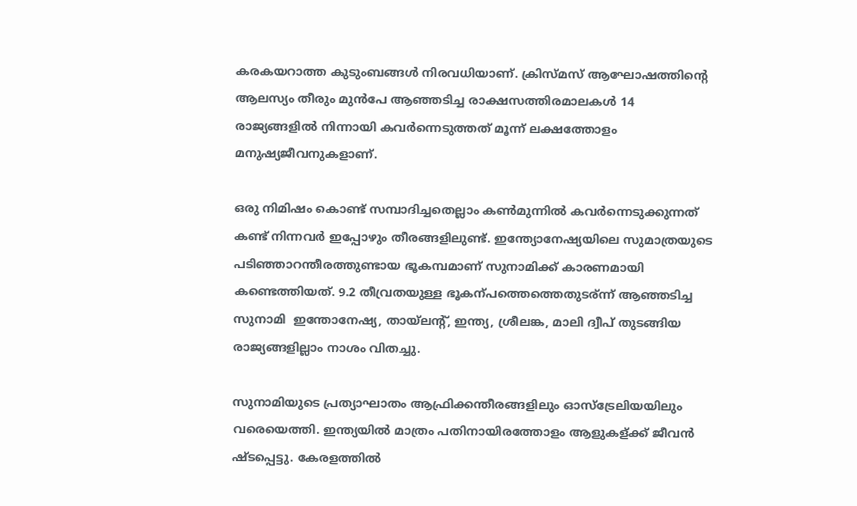കരകയറാത്ത കുടുംബങ്ങൾ നിരവധിയാണ്. ക്രിസ്മസ് ആഘോഷത്തിന്റെ ആലസ്യം തീരും മുൻപേ ആഞ്ഞടിച്ച രാക്ഷസത്തിരമാലകള്‍ 14 രാജ്യങ്ങളിൽ നിന്നായി കവര്‍ന്നെടുത്തത് മൂന്ന് ലക്ഷത്തോളം മനുഷ്യജീവനുകളാണ്.

ഒരു നിമിഷം കൊണ്ട് സമ്പാദിച്ചതെല്ലാം കൺമുന്നിൽ കവർന്നെടുക്കുന്നത് കണ്ട് നിന്നവർ ഇപ്പോഴും തീരങ്ങളിലുണ്ട്. ഇന്ത്യോനേഷ്യയിലെ സുമാത്രയുടെ പടിഞ്ഞാറന്തീരത്തുണ്ടായ ഭൂകമ്പമാണ് സുനാമിക്ക് കാരണമായി കണ്ടെത്തിയത്. 9.2 തീവ്രതയുള്ള ഭൂകന്പത്തെത്തെതുടര്ന്ന് ആഞ്ഞടിച്ച സുനാമി  ഇന്തോനേഷ്യ, തായ്‍ലന്‍റ്, ഇന്ത്യ, ശ്രീലങ്ക, മാലി ദ്വീപ് തുടങ്ങിയ രാജ്യങ്ങളില്ലാം നാശം വിതച്ചു.

സുനാമിയുടെ പ്രത്യാഘാതം ആഫ്രിക്കന്തീരങ്ങളിലും ഓസ്ട്രേലിയയിലും വരെയെത്തി. ഇന്ത്യയില്‍ മാത്രം പതിനായിരത്തോളം ആളുകള്ക്ക് ജീവന്‍ ഷ്ടപ്പെട്ടു. കേരളത്തിൽ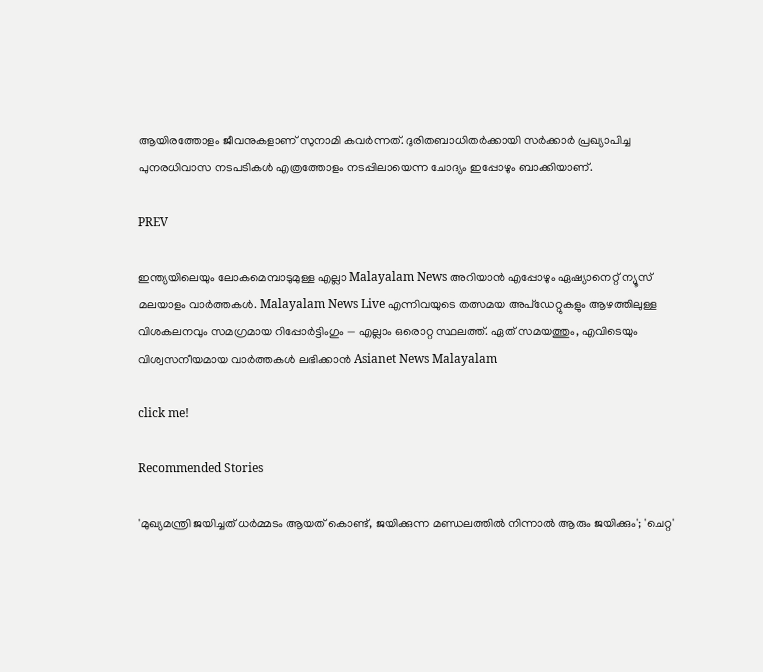ആയിരത്തോളം ജീവനുകളാണ് സുനാമി കവർന്നത്. ദുരിതബാധിതർക്കായി സർക്കാർ പ്രഖ്യാപിച്ച പുനരധിവാസ നടപടികൾ എത്രത്തോളം നടപ്പിലായെന്ന ചോദ്യം ഇപ്പോഴും ബാക്കിയാണ്.

PREV

ഇന്ത്യയിലെയും ലോകമെമ്പാടുമുള്ള എല്ലാ Malayalam News അറിയാൻ എപ്പോഴും ഏഷ്യാനെറ്റ് ന്യൂസ് മലയാളം വാർത്തകൾ. Malayalam News Live എന്നിവയുടെ തത്സമയ അപ്‌ഡേറ്റുകളും ആഴത്തിലുള്ള വിശകലനവും സമഗ്രമായ റിപ്പോർട്ടിംഗും — എല്ലാം ഒരൊറ്റ സ്ഥലത്ത്. ഏത് സമയത്തും, എവിടെയും വിശ്വസനീയമായ വാർത്തകൾ ലഭിക്കാൻ Asianet News Malayalam

click me!

Recommended Stories

'മുഖ്യമന്ത്രി ജയിച്ചത് ധർമ്മടം ആയത് കൊണ്ട്, ജയിക്കുന്ന മണ്ഡലത്തിൽ നിന്നാൽ ആരും ജയിക്കും'; 'ചെറ്റ'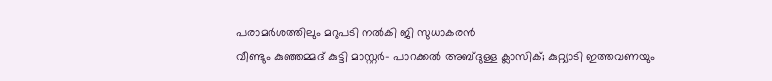പരാമർശത്തിലും മറുപടി നൽകി ജി സുധാകരൻ
വീണ്ടും കുഞ്ഞമ്മദ് കുട്ടി മാസ്റ്റര്‍- പാറക്കല്‍ അബ്‌ദുള്ള ക്ലാസിക്; കുറ്റ്യാടി ഇത്തവണയും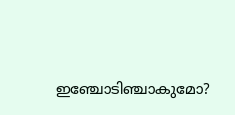ഇഞ്ചോടിഞ്ചാകുമോ?